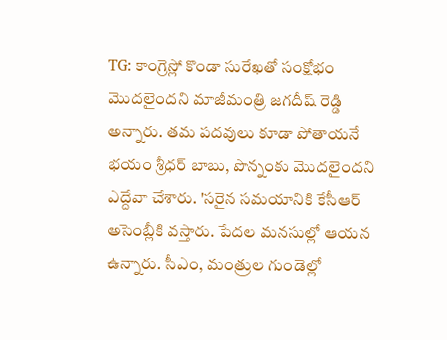TG: కాంగ్రెస్లో కొండా సురేఖతో సంక్షోభం మొదలైందని మాజీమంత్రి జగదీష్ రెడ్డి అన్నారు. తమ పదవులు కూడా పోతాయనే భయం శ్రీధర్ బాబు, పొన్నంకు మొదలైందని ఎద్దేవా చేశారు. 'సరైన సమయానికి కేసీఆర్ అసెంబ్లీకి వస్తారు. పేదల మనసుల్లో ఆయన ఉన్నారు. సీఎం, మంత్రుల గుండెల్లో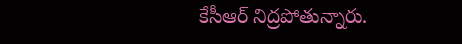కేసీఆర్ నిద్రపోతున్నారు.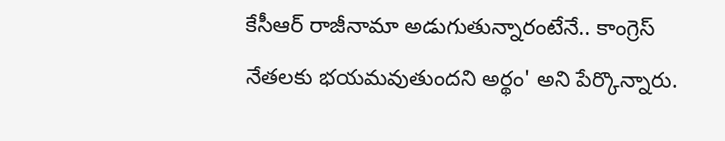కేసీఆర్ రాజీనామా అడుగుతున్నారంటేనే.. కాంగ్రెస్ నేతలకు భయమవుతుందని అర్థం' అని పేర్కొన్నారు.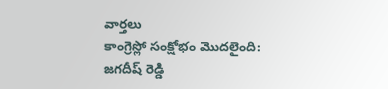వార్తలు
కాంగ్రెస్లో సంక్షోభం మొదలైంది: జగదీష్ రెడ్డి